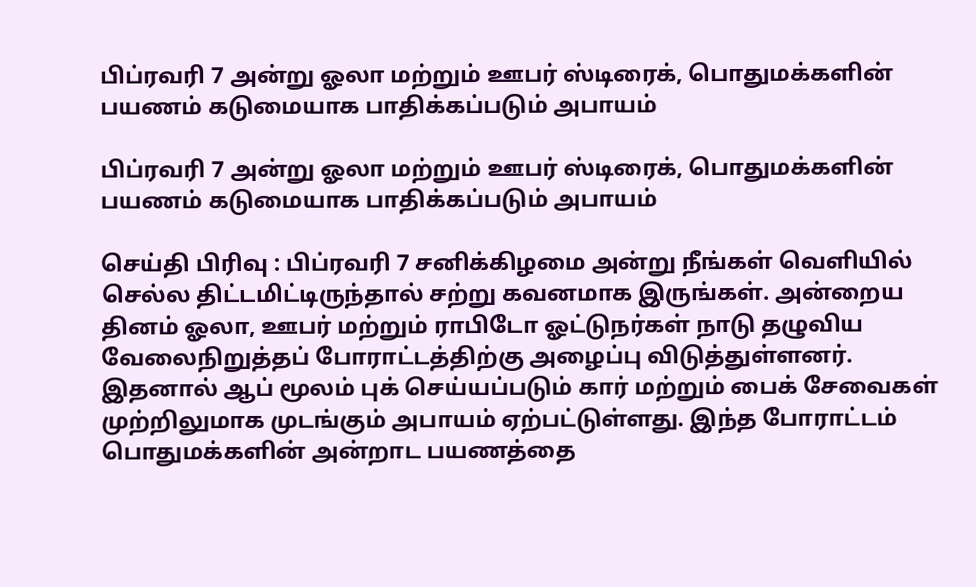பிப்ரவரி 7 அன்று ஓலா மற்றும் ஊபர் ஸ்டிரைக், பொதுமக்களின் பயணம் கடுமையாக பாதிக்கப்படும் அபாயம்

பிப்ரவரி 7 அன்று ஓலா மற்றும் ஊபர் ஸ்டிரைக், பொதுமக்களின் பயணம் கடுமையாக பாதிக்கப்படும் அபாயம்

செய்தி பிரிவு : பிப்ரவரி 7 சனிக்கிழமை அன்று நீங்கள் வெளியில் செல்ல திட்டமிட்டிருந்தால் சற்று கவனமாக இருங்கள். அன்றைய தினம் ஓலா, ஊபர் மற்றும் ராபிடோ ஓட்டுநர்கள் நாடு தழுவிய வேலைநிறுத்தப் போராட்டத்திற்கு அழைப்பு விடுத்துள்ளனர். இதனால் ஆப் மூலம் புக் செய்யப்படும் கார் மற்றும் பைக் சேவைகள் முற்றிலுமாக முடங்கும் அபாயம் ஏற்பட்டுள்ளது. இந்த போராட்டம் பொதுமக்களின் அன்றாட பயணத்தை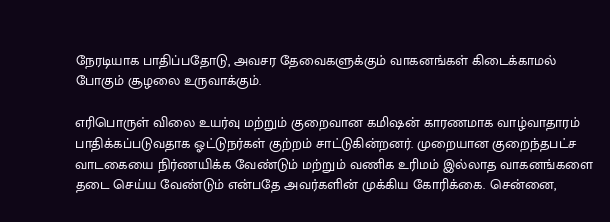நேரடியாக பாதிப்பதோடு, அவசர தேவைகளுக்கும் வாகனங்கள் கிடைக்காமல் போகும் சூழலை உருவாக்கும்.

எரிபொருள் விலை உயர்வு மற்றும் குறைவான கமிஷன் காரணமாக வாழ்வாதாரம் பாதிக்கப்படுவதாக ஓட்டுநர்கள் குற்றம் சாட்டுகின்றனர். முறையான குறைந்தபட்ச வாடகையை நிர்ணயிக்க வேண்டும் மற்றும் வணிக உரிமம் இல்லாத வாகனங்களை தடை செய்ய வேண்டும் என்பதே அவர்களின் முக்கிய கோரிக்கை. சென்னை,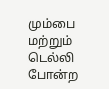மும்பை மற்றும் டெல்லி போன்ற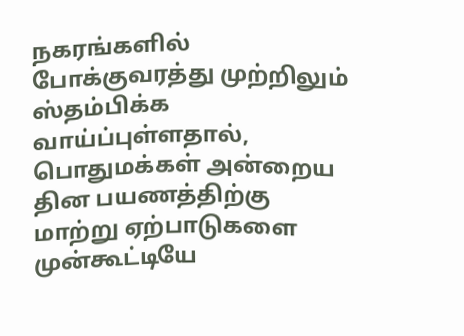நகரங்களில் போக்குவரத்து முற்றிலும் ஸ்தம்பிக்க வாய்ப்புள்ளதால், பொதுமக்கள் அன்றைய தின பயணத்திற்கு மாற்று ஏற்பாடுகளை முன்கூட்டியே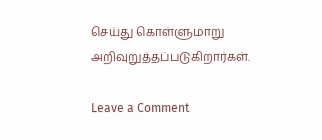செய்து கொள்ளுமாறு அறிவுறுத்தப்படுகிறார்கள்.

Leave a Comment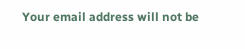Your email address will not be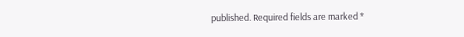published. Required fields are marked *